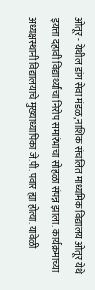ओतूर - येथील डांग सेवा मंडळ,नाशिक संचलित माध्यमिक विद्यालय ओतूर येथे इयत्ता दहावी विद्यार्थ्यांचा निरोप समारंभाचा सोहळा संपन्न झाला. कार्यक्रमाच्या अध्यक्षस्थानी विद्यालयाचे मुख्याध्यापिका जे.पी.पवार ह्या होत्या. यावेळी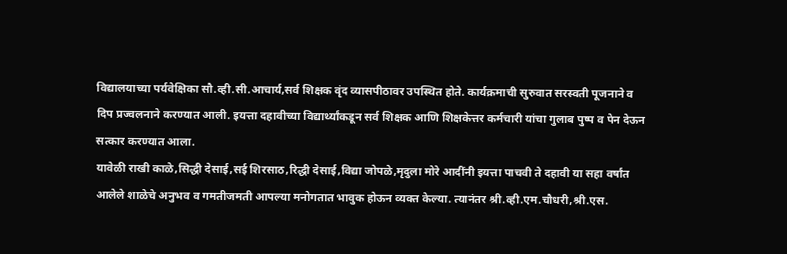विद्यालयाच्या पर्यवेक्षिका सौ.व्ही.सी.आचार्य,सर्व शिक्षक वृंद व्यासपीठावर उपस्थित होते. कार्यक्रमाची सुरुवात सरस्वती पूजनाने व दिप प्रज्वलनाने करण्यात आली. इयत्ता दहावीच्या विद्यार्थ्यांकडून सर्व शिक्षक आणि शिक्षकेत्तर कर्मचारी यांचा गुलाब पुष्प व पेन देऊन सत्कार करण्यात आला.
यावेळी राखी काळे,सिद्धी देसाई,सई शिरसाठ,रिद्धी देसाई,विद्या जोपळे,मृदुला मोरे आदींनी इयत्ता पाचवी ते दहावी या सहा वर्षांत आलेले शाळेचे अनुभव व गमतीजमती आपल्या मनोगतात भावुक होऊन व्यक्त केल्या. त्यानंतर श्री.व्ही.एम.चौधरी,श्री.एस.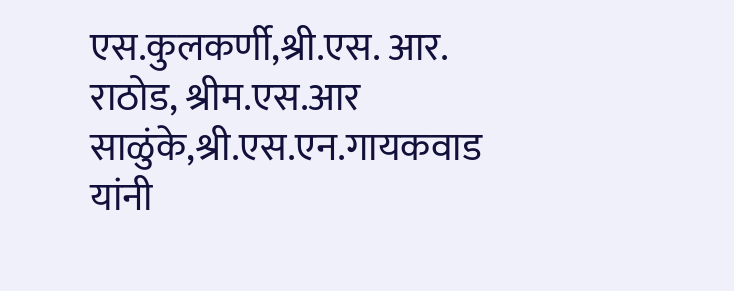एस.कुलकर्णी,श्री.एस. आर. राठोड, श्रीम.एस.आर साळुंके,श्री.एस.एन.गायकवाड यांनी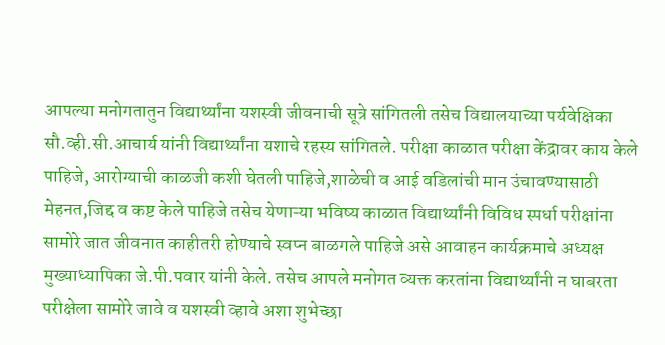आपल्या मनोगतातुन विद्यार्थ्यांना यशस्वी जीवनाची सूत्रे सांगितली तसेच विद्यालयाच्या पर्यवेक्षिका सौ.व्ही.सी.आचार्य यांनी विद्यार्थ्यांना यशाचे रहस्य सांगितले. परीक्षा काळात परीक्षा केंद्रावर काय केले पाहिजे, आरोग्याची काळजी कशी घेतली पाहिजे,शाळेची व आई वडिलांची मान उंचावण्यासाठी मेहनत,जिद्द व कष्ट केले पाहिजे तसेच येणाऱ्या भविष्य काळात विद्यार्थ्यांनी विविध स्पर्धा परीक्षांना सामोरे जात जीवनात काहीतरी होण्याचे स्वप्न बाळगले पाहिजे असे आवाहन कार्यक्रमाचे अध्यक्ष मुख्याध्यापिका जे.पी.पवार यांनी केले. तसेच आपले मनोगत व्यक्त करतांना विद्यार्थ्यांनी न घाबरता परीक्षेला सामोरे जावे व यशस्वी व्हावे अशा शुभेच्छा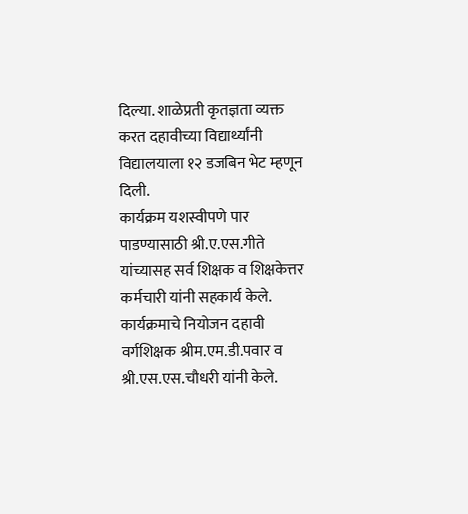दिल्या. शाळेप्रती कृतज्ञता व्यक्त करत दहावीच्या विद्यार्थ्यांनी विद्यालयाला १२ डजबिन भेट म्हणून दिली.
कार्यक्रम यशस्वीपणे पार पाडण्यासाठी श्री.ए.एस.गीते यांच्यासह सर्व शिक्षक व शिक्षकेत्तर कर्मचारी यांनी सहकार्य केले. कार्यक्रमाचे नियोजन दहावी वर्गशिक्षक श्रीम.एम.डी.पवार व श्री.एस.एस.चौधरी यांनी केले.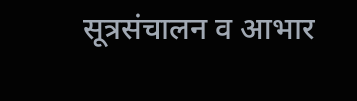सूत्रसंचालन व आभार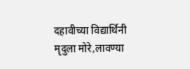दहावीच्या विद्यार्थिनी मृदुला मोरे,लावण्या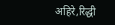अहिरे,रिद्धी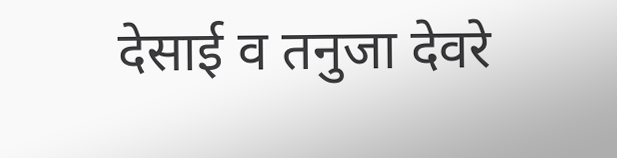देसाई व तनुजा देवरे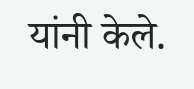यांनी केले.